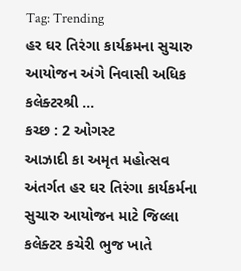Tag: Trending
હર ઘર તિરંગા કાર્યક્રમના સુચારુ આયોજન અંગે નિવાસી અધિક કલેક્ટરશ્રી ...
કચ્છ : 2 ઓગસ્ટ
આઝાદી કા અમૃત મહોત્સવ અંતર્ગત હર ઘર તિરંગા કાર્યકર્મના સુચારુ આયોજન માટે જિલ્લા કલેક્ટર કચેરી ભુજ ખાતે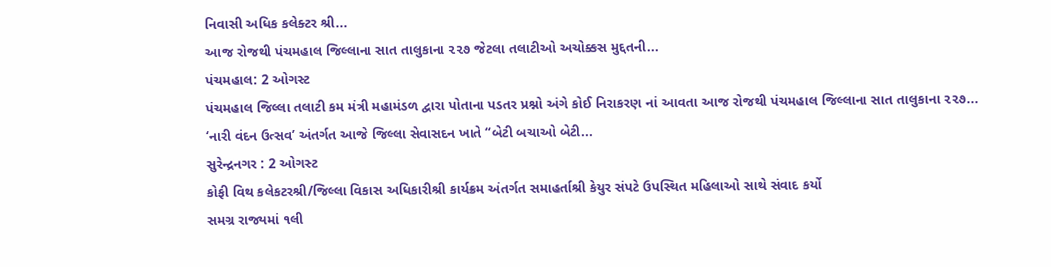નિવાસી અધિક કલેક્ટર શ્રી...
આજ રોજથી પંચમહાલ જિલ્લાના સાત તાલુકાના ૨૨૭ જેટલા તલાટીઓ અચોક્કસ મુદ્દતની...
પંચમહાલ: 2 ઓગસ્ટ
પંચમહાલ જિલ્લા તલાટી કમ મંત્રી મહામંડળ દ્વારા પોતાના પડતર પ્રશ્નો અંગે કોઈ નિરાકરણ નાં આવતા આજ રોજથી પંચમહાલ જિલ્લાના સાત તાલુકાના ૨૨૭...
‘નારી વંદન ઉત્સવ’ અંતર્ગત આજે જિલ્લા સેવાસદન ખાતે “બેટી બચાઓ બેટી...
સુરેન્દ્રનગર : 2 ઓગસ્ટ
કોફી વિથ કલેકટરશ્રી/જિલ્લા વિકાસ અધિકારીશ્રી કાર્યક્રમ અંતર્ગત સમાહર્તાશ્રી કેયુર સંપટે ઉપસ્થિત મહિલાઓ સાથે સંવાદ કર્યો
સમગ્ર રાજ્યમાં ૧લી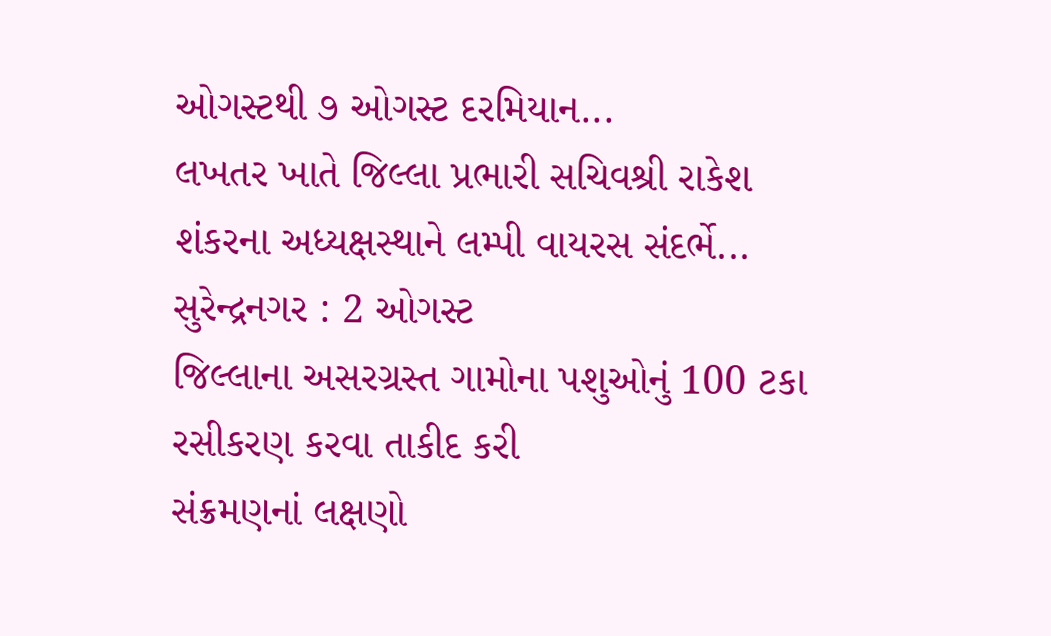ઓગસ્ટથી ૭ ઓગસ્ટ દરમિયાન...
લખતર ખાતે જિલ્લા પ્રભારી સચિવશ્રી રાકેશ શંકરના અધ્યક્ષસ્થાને લમ્પી વાયરસ સંદર્ભે...
સુરેન્દ્રનગર : 2 ઓગસ્ટ
જિલ્લાના અસરગ્રસ્ત ગામોના પશુઓનું 100 ટકા રસીકરણ કરવા તાકીદ કરી
સંક્રમણનાં લક્ષણો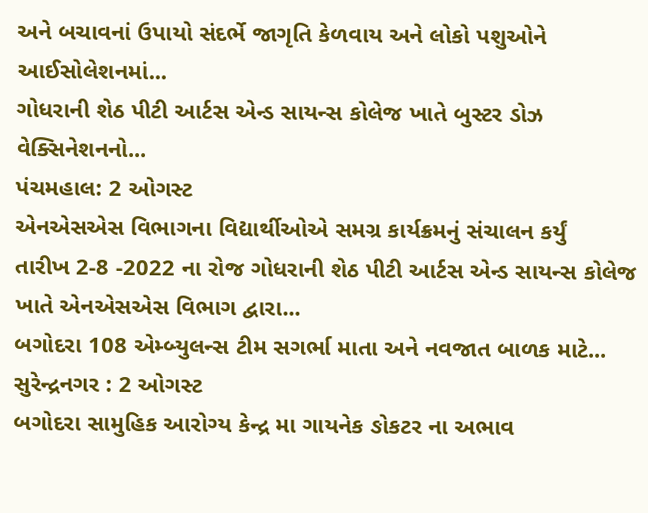અને બચાવનાં ઉપાયો સંદર્ભે જાગૃતિ કેળવાય અને લોકો પશુઓને આઈસોલેશનમાં...
ગોધરાની શેઠ પીટી આર્ટસ એન્ડ સાયન્સ કોલેજ ખાતે બુસ્ટર ડોઝ વેક્સિનેશનનો...
પંચમહાલ: 2 ઓગસ્ટ
એનએસએસ વિભાગના વિદ્યાર્થીઓએ સમગ્ર કાર્યક્રમનું સંચાલન કર્યું
તારીખ 2-8 -2022 ના રોજ ગોધરાની શેઠ પીટી આર્ટસ એન્ડ સાયન્સ કોલેજ ખાતે એનએસએસ વિભાગ દ્વારા...
બગોદરા 108 એમ્બ્યુલન્સ ટીમ સગર્ભા માતા અને નવજાત બાળક માટે...
સુરેન્દ્રનગર : 2 ઓગસ્ટ
બગોદરા સામુહિક આરોગ્ય કેન્દ્ર મા ગાયનેક ઙોકટર ના અભાવ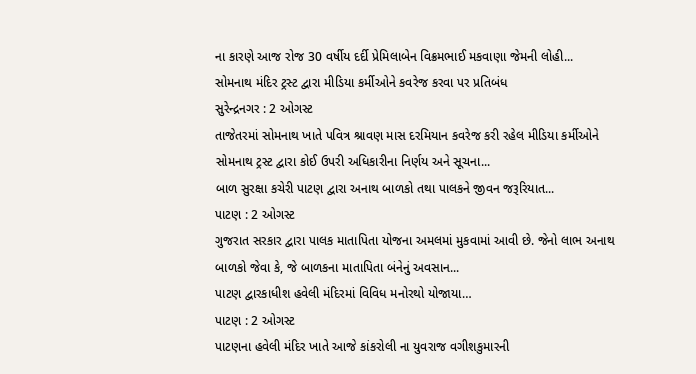ના કારણે આજ રોજ 30 વર્ષીય દર્દી પ્રેમિલાબેન વિક્રમભાઈ મકવાણા જેમની લોહી...
સોમનાથ મંદિર ટ્રસ્ટ દ્વારા મીડિયા કર્મીઓને કવરેજ કરવા પર પ્રતિબંધ
સુરેન્દ્રનગર : 2 ઓગસ્ટ
તાજેતરમાં સોમનાથ ખાતે પવિત્ર શ્રાવણ માસ દરમિયાન કવરેજ કરી રહેલ મીડિયા કર્મીઓને સોમનાથ ટ્રસ્ટ દ્વારા કોઈ ઉપરી અધિકારીના નિર્ણય અને સૂચના...
બાળ સુરક્ષા કચેરી પાટણ દ્વારા અનાથ બાળકો તથા પાલકને જીવન જરૂરિયાત...
પાટણ : 2 ઓગસ્ટ
ગુજરાત સરકાર દ્વારા પાલક માતાપિતા યોજના અમલમાં મુકવામાં આવી છે. જેનો લાભ અનાથ બાળકો જેવા કે, જે બાળકના માતાપિતા બંનેનું અવસાન...
પાટણ દ્વારકાધીશ હવેલી મંદિરમાં વિવિધ મનોરથો યોજાયા…
પાટણ : 2 ઓગસ્ટ
પાટણના હવેલી મંદિર ખાતે આજે કાંકરોલી ના યુવરાજ વગીશકુમારની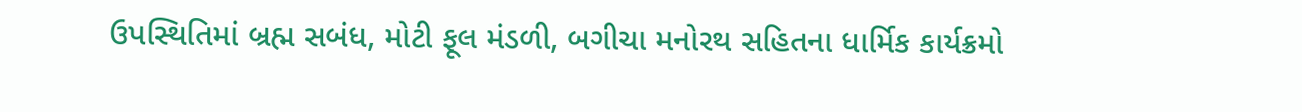ઉપસ્થિતિમાં બ્રહ્મ સબંધ, મોટી ફૂલ મંડળી, બગીચા મનોરથ સહિતના ધાર્મિક કાર્યક્રમો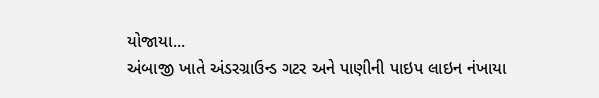યોજાયા...
અંબાજી ખાતે અંડરગ્રાઉન્ડ ગટર અને પાણીની પાઇપ લાઇન નંખાયા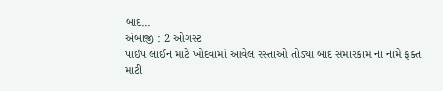બાદ...
અંબાજી : 2 ઓગસ્ટ
પાઇપ લાઈન માટે ખોદવામાં આવેલ રસ્તાઓ તોડ્યા બાદ સમારકામ ના નામે ફક્ત માટી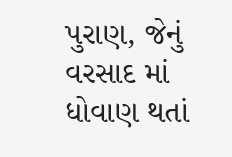પુરાણ, જેનું વરસાદ માં ધોવાણ થતાં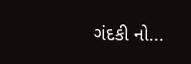ગંદકી નો...